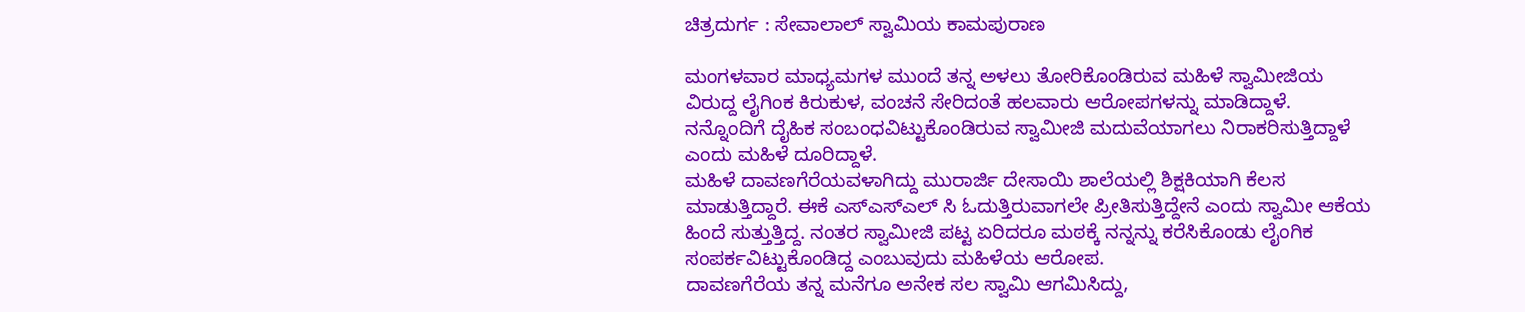ಚಿತ್ರದುರ್ಗ : ಸೇವಾಲಾಲ್ ಸ್ವಾಮಿಯ ಕಾಮಪುರಾಣ

ಮಂಗಳವಾರ ಮಾಧ್ಯಮಗಳ ಮುಂದೆ ತನ್ನ ಅಳಲು ತೋರಿಕೊಂಡಿರುವ ಮಹಿಳೆ ಸ್ವಾಮೀಜಿಯ ವಿರುದ್ದ ಲೈಗಿಂಕ ಕಿರುಕುಳ, ವಂಚನೆ ಸೇರಿದಂತೆ ಹಲವಾರು ಆರೋಪಗಳನ್ನು ಮಾಡಿದ್ದಾಳೆ. ನನ್ನೊಂದಿಗೆ ದೈಹಿಕ ಸಂಬಂಧವಿಟ್ಟುಕೊಂಡಿರುವ ಸ್ವಾಮೀಜಿ ಮದುವೆಯಾಗಲು ನಿರಾಕರಿಸುತ್ತಿದ್ದಾಳೆ ಎಂದು ಮಹಿಳೆ ದೂರಿದ್ದಾಳೆ.
ಮಹಿಳೆ ದಾವಣಗೆರೆಯವಳಾಗಿದ್ದು ಮುರಾರ್ಜಿ ದೇಸಾಯಿ ಶಾಲೆಯಲ್ಲಿ ಶಿಕ್ಷಕಿಯಾಗಿ ಕೆಲಸ ಮಾಡುತ್ತಿದ್ದಾರೆ. ಈಕೆ ಎಸ್ಎಸ್ಎಲ್ ಸಿ ಓದುತ್ತಿರುವಾಗಲೇ ಪ್ರೀತಿಸುತ್ತಿದ್ದೇನೆ ಎಂದು ಸ್ವಾಮೀ ಆಕೆಯ ಹಿಂದೆ ಸುತ್ತುತ್ತಿದ್ದ. ನಂತರ ಸ್ವಾಮೀಜಿ ಪಟ್ಟ ಏರಿದರೂ ಮಠಕ್ಕೆ ನನ್ನನ್ನು ಕರೆಸಿಕೊಂಡು ಲೈಂಗಿಕ ಸಂಪರ್ಕವಿಟ್ಟುಕೊಂಡಿದ್ದ ಎಂಬುವುದು ಮಹಿಳೆಯ ಆರೋಪ.
ದಾವಣಗೆರೆಯ ತನ್ನ ಮನೆಗೂ ಅನೇಕ ಸಲ ಸ್ವಾಮಿ ಆಗಮಿಸಿದ್ದು,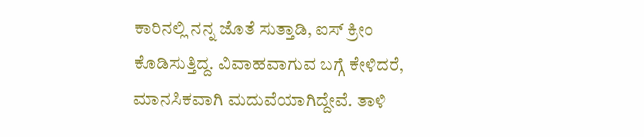ಕಾರಿನಲ್ಲಿ ನನ್ನ ಜೊತೆ ಸುತ್ತಾಡಿ, ಐಸ್ ಕ್ರೀಂ ಕೊಡಿಸುತ್ತಿದ್ದ. ವಿವಾಹವಾಗುವ ಬಗ್ಗೆ ಕೇಳಿದರೆ, ಮಾನಸಿಕವಾಗಿ ಮದುವೆಯಾಗಿದ್ದೇವೆ. ತಾಳಿ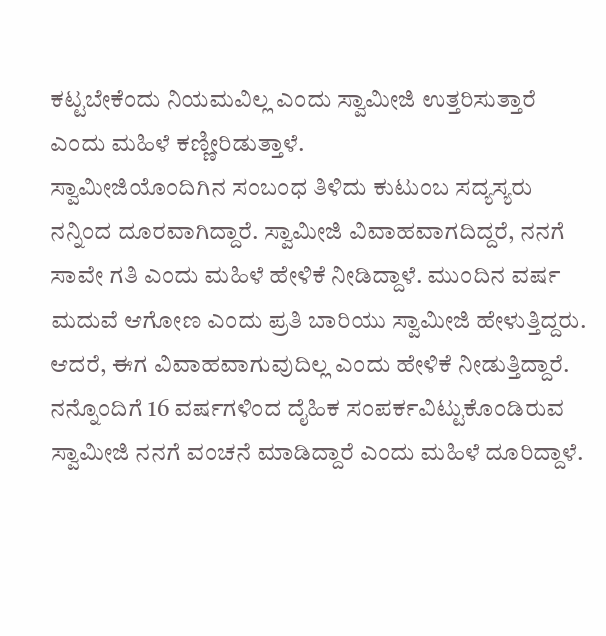ಕಟ್ಟಬೇಕೆಂದು ನಿಯಮವಿಲ್ಲ ಎಂದು ಸ್ವಾಮೀಜಿ ಉತ್ತರಿಸುತ್ತಾರೆ ಎಂದು ಮಹಿಳೆ ಕಣ್ಣೀರಿಡುತ್ತಾಳೆ.
ಸ್ವಾಮೀಜಿಯೊಂದಿಗಿನ ಸಂಬಂಧ ತಿಳಿದು ಕುಟುಂಬ ಸದ್ಯಸ್ಯರು ನನ್ನಿಂದ ದೂರವಾಗಿದ್ದಾರೆ. ಸ್ವಾಮೀಜಿ ವಿವಾಹವಾಗದಿದ್ದರೆ, ನನಗೆ ಸಾವೇ ಗತಿ ಎಂದು ಮಹಿಳೆ ಹೇಳಿಕೆ ನೀಡಿದ್ದಾಳೆ. ಮುಂದಿನ ವರ್ಷ ಮದುವೆ ಆಗೋಣ ಎಂದು ಪ್ರತಿ ಬಾರಿಯು ಸ್ವಾಮೀಜಿ ಹೇಳುತ್ತಿದ್ದರು.
ಆದರೆ, ಈಗ ವಿವಾಹವಾಗುವುದಿಲ್ಲ ಎಂದು ಹೇಳಿಕೆ ನೀಡುತ್ತಿದ್ದಾರೆ. ನನ್ನೊಂದಿಗೆ 16 ವರ್ಷಗಳಿಂದ ದೈಹಿಕ ಸಂಪರ್ಕವಿಟ್ಟುಕೊಂಡಿರುವ ಸ್ವಾಮೀಜಿ ನನಗೆ ವಂಚನೆ ಮಾಡಿದ್ದಾರೆ ಎಂದು ಮಹಿಳೆ ದೂರಿದ್ದಾಳೆ.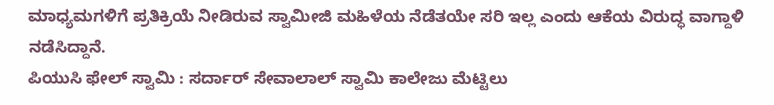ಮಾಧ್ಯಮಗಳಿಗೆ ಪ್ರತಿಕ್ರಿಯೆ ನೀಡಿರುವ ಸ್ವಾಮೀಜಿ ಮಹಿಳೆಯ ನೆಡೆತಯೇ ಸರಿ ಇಲ್ಲ ಎಂದು ಆಕೆಯ ವಿರುದ್ಧ ವಾಗ್ದಾಳಿ ನಡೆಸಿದ್ದಾನೆ.
ಪಿಯುಸಿ ಫೇಲ್ ಸ್ವಾಮಿ : ಸರ್ದಾರ್ ಸೇವಾಲಾಲ್ ಸ್ವಾಮಿ ಕಾಲೇಜು ಮೆಟ್ಟಿಲು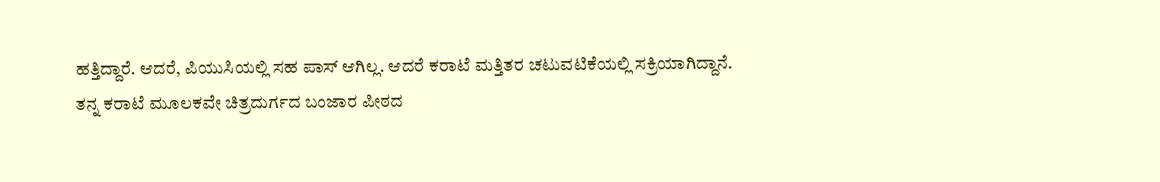ಹತ್ತಿದ್ದಾರೆ. ಆದರೆ, ಪಿಯುಸಿಯಲ್ಲಿ ಸಹ ಪಾಸ್ ಆಗಿಲ್ಲ. ಆದರೆ ಕರಾಟೆ ಮತ್ತಿತರ ಚಟುವಟಿಕೆಯಲ್ಲಿ ಸಕ್ರಿಯಾಗಿದ್ದಾನೆ. ತನ್ನ ಕರಾಟೆ ಮೂಲಕವೇ ಚಿತ್ರದುರ್ಗದ ಬಂಜಾರ ಪೀಠದ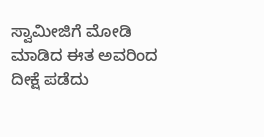ಸ್ವಾಮೀಜಿಗೆ ಮೋಡಿ ಮಾಡಿದ ಈತ ಅವರಿಂದ ದೀಕ್ಷೆ ಪಡೆದು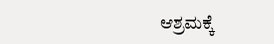ಆಶ್ರಮಕ್ಕೆ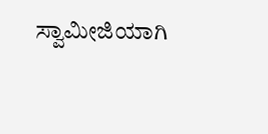ಸ್ವಾಮೀಜಿಯಾಗಿ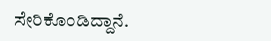ಸೇರಿಕೊಂಡಿದ್ದಾನೆ.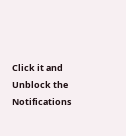Click it and Unblock the Notifications